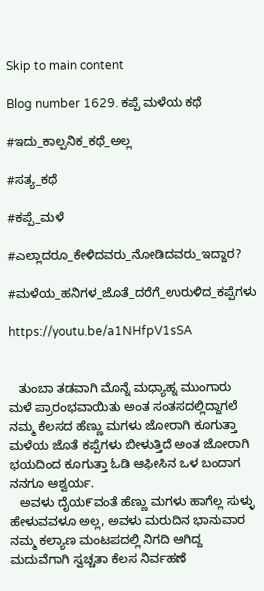Skip to main content

Blog number 1629. ಕಪ್ಪೆ ಮಳೆಯ ಕಥೆ

#ಇದು_ಕಾಲ್ಪನಿಕ_ಕಥೆ_ಅಲ್ಲ

#ಸತ್ಯ_ಕಥೆ

#ಕಪ್ಪೆ_ಮಳೆ

#ಎಲ್ಲಾದರೂ_ಕೇಳಿದವರು_ನೋಡಿದವರು_ಇದ್ದಾರ?

#ಮಳೆಯ_ಹನಿಗಳ_ಜೊತೆ_ದರೆಗೆ_ಉರುಳಿದ_ಕಪ್ಪೆಗಳು

https://youtu.be/a1NHfpV1sSA


   ತುಂಬಾ ತಡವಾಗಿ ಮೊನ್ನೆ ಮಧ್ಯಾಹ್ನ ಮುಂಗಾರು ಮಳೆ ಪ್ರಾರಂಭವಾಯಿತು ಅಂತ ಸಂತಸದಲ್ಲಿದ್ದಾಗಲೆ ನಮ್ಮ ಕೆಲಸದ ಹೆಣ್ಣು ಮಗಳು ಜೋರಾಗಿ ಕೂಗುತ್ತಾ ಮಳೆಯ ಜೊತೆ ಕಪ್ಪೆಗಳು ಬೀಳುತ್ತಿದೆ ಅಂತ ಜೋರಾಗಿ ಭಯದಿಂದ ಕೂಗುತ್ತಾ ಓಡಿ ಆಫೀಸಿನ ಒಳ ಬಂದಾಗ ನನಗೂ ಆಶ್ವರ್ಯ.
   ಅವಳು ದೈಯ೯ವಂತೆ ಹೆಣ್ಣು ಮಗಳು ಹಾಗೆಲ್ಲ ಸುಳ್ಳು ಹೇಳುವವಳೂ ಅಲ್ಲ, ಅವಳು ಮರುದಿನ ಭಾನುವಾರ ನಮ್ಮ ಕಲ್ಯಾಣ ಮಂಟಪದಲ್ಲಿ ನಿಗದಿ ಆಗಿದ್ದ ಮದುವೆಗಾಗಿ ಸ್ವಚ್ಚತಾ ಕೆಲಸ ನಿರ್ವಹಣೆ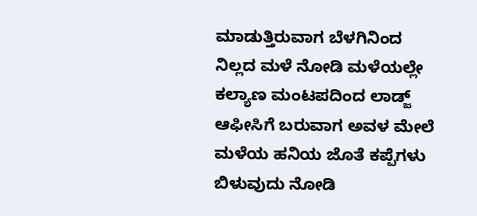ಮಾಡುತ್ತಿರುವಾಗ ಬೆಳಗಿನಿಂದ ನಿಲ್ಲದ ಮಳೆ ನೋಡಿ ಮಳೆಯಲ್ಲೇ ಕಲ್ಯಾಣ ಮಂಟಪದಿಂದ ಲಾಡ್ಜ್ ಆಫೀಸಿಗೆ ಬರುವಾಗ ಅವಳ ಮೇಲೆ ಮಳೆಯ ಹನಿಯ ಜೊತೆ ಕಪ್ಪೆಗಳು ಬಿಳುವುದು ನೋಡಿ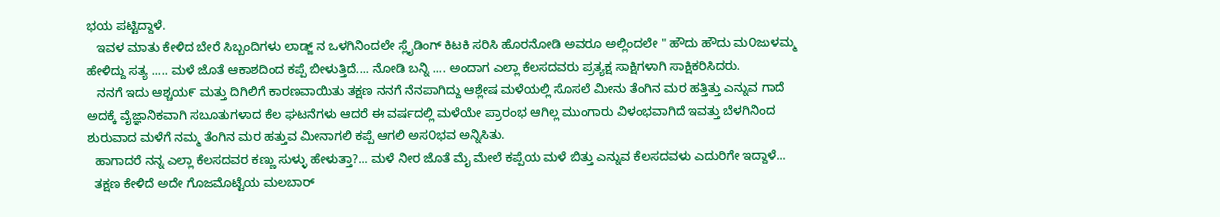ಭಯ ಪಟ್ಟಿದ್ದಾಳೆ.
   ಇವಳ ಮಾತು ಕೇಳಿದ ಬೇರೆ ಸಿಬ್ಬಂದಿಗಳು ಲಾಡ್ಜ್ ನ ಒಳಗಿನಿಂದಲೇ ಸ್ಲೈಡಿಂಗ್ ಕಿಟಕಿ ಸರಿಸಿ ಹೊರನೋಡಿ ಅವರೂ ಅಲ್ಲಿಂದಲೇ " ಹೌದು ಹೌದು ಮ೦ಜುಳಮ್ಮ ಹೇಳಿದ್ದು ಸತ್ಯ ..... ಮಳೆ ಜೊತೆ ಆಕಾಶದಿಂದ ಕಪ್ಪೆ ಬೀಳುತ್ತಿದೆ.... ನೋಡಿ ಬನ್ನಿ .... ಅಂದಾಗ ಎಲ್ಲಾ ಕೆಲಸದವರು ಪ್ರತ್ಯಕ್ಷ ಸಾಕ್ಷಿಗಳಾಗಿ ಸಾಕ್ಷಿಕರಿಸಿದರು.
   ನನಗೆ ಇದು ಆಶ್ಚಯ೯ ಮತ್ತು ದಿಗಿಲಿಗೆ ಕಾರಣವಾಯಿತು ತಕ್ಷಣ ನನಗೆ ನೆನಪಾಗಿದ್ದು ಆಶ್ಲೇಷ ಮಳೆಯಲ್ಲಿ ಸೊಸಲೆ ಮೀನು ತೆಂಗಿನ ಮರ ಹತ್ತಿತ್ತು ಎನ್ನುವ ಗಾದೆ ಅದಕ್ಕೆ ವೈಜ್ಞಾನಿಕವಾಗಿ ಸಬೂತುಗಳಾದ ಕೆಲ ಘಟನೆಗಳು ಆದರೆ ಈ ವರ್ಷದಲ್ಲಿ ಮಳೆಯೇ ಪ್ರಾರಂಭ ಆಗಿಲ್ಲ ಮುಂಗಾರು ವಿಳಂಭವಾಗಿದೆ ಇವತ್ತು ಬೆಳಗಿನಿಂದ ಶುರುವಾದ ಮಳೆಗೆ ನಮ್ಮ ತೆಂಗಿನ ಮರ ಹತ್ತುವ ಮೀನಾಗಲಿ ಕಪ್ಪೆ ಆಗಲಿ ಅಸ೦ಭವ ಅನ್ನಿಸಿತು.
  ಹಾಗಾದರೆ ನನ್ನ ಎಲ್ಲಾ ಕೆಲಸದವರ ಕಣ್ಣು ಸುಳ್ಳು ಹೇಳುತ್ತಾ?... ಮಳೆ ನೀರ ಜೊತೆ ಮೈ ಮೇಲೆ ಕಪ್ಪೆಯ ಮಳೆ ಬಿತ್ತು ಎನ್ನುವ ಕೆಲಸದವಳು ಎದುರಿಗೇ ಇದ್ದಾಳೆ...
  ತಕ್ಷಣ ಕೇಳಿದೆ ಅದೇ ಗೊಜಮೊಟ್ಟೆಯ ಮಲಬಾರ್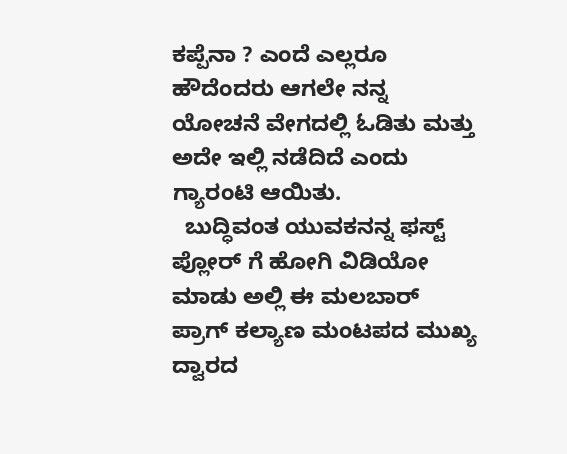ಕಪ್ಪೆನಾ ? ಎಂದೆ ಎಲ್ಲರೂ ಹೌದೆಂದರು ಆಗಲೇ ನನ್ನ ಯೋಚನೆ ವೇಗದಲ್ಲಿ ಓಡಿತು ಮತ್ತು ಅದೇ ಇಲ್ಲಿ ನಡೆದಿದೆ ಎಂದು ಗ್ಯಾರಂಟಿ ಆಯಿತು.
  ಬುದ್ಧಿವಂತ ಯುವಕನನ್ನ ಫಸ್ಟ್ ಪ್ಲೋರ್ ಗೆ ಹೋಗಿ ವಿಡಿಯೋ ಮಾಡು ಅಲ್ಲಿ ಈ ಮಲಬಾರ್ ಪ್ರಾಗ್ ಕಲ್ಯಾಣ ಮಂಟಪದ ಮುಖ್ಯ ದ್ವಾರದ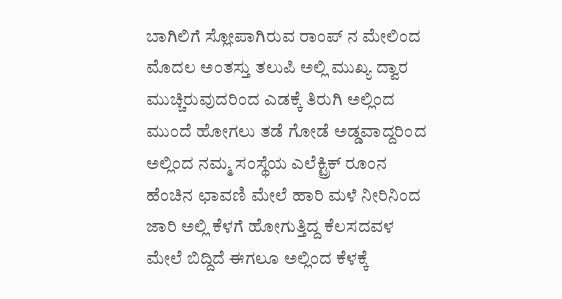ಬಾಗಿಲಿಗೆ ಸ್ಲೋಪಾಗಿರುವ ರಾಂಪ್ ನ ಮೇಲಿಂದ ಮೊದಲ ಅಂತಸ್ತು ತಲುಪಿ ಅಲ್ಲಿ ಮುಖ್ಯ ದ್ವಾರ ಮುಚ್ಚಿರುವುದರಿಂದ ಎಡಕ್ಕೆ ತಿರುಗಿ ಅಲ್ಲಿಂದ ಮುಂದೆ ಹೋಗಲು ತಡೆ ಗೋಡೆ ಅಡ್ಡವಾದ್ದರಿಂದ ಅಲ್ಲಿಂದ ನಮ್ಮ ಸಂಸ್ಥೆಯ ಎಲೆಕ್ಟ್ರಿಕ್ ರೂಂನ ಹೆಂಚಿನ ಛಾವಣಿ ಮೇಲೆ ಹಾರಿ ಮಳೆ ನೀರಿನಿಂದ ಜಾರಿ ಅಲ್ಲಿ ಕೆಳಗೆ ಹೋಗುತ್ತಿದ್ದ ಕೆಲಸದವಳ ಮೇಲೆ ಬಿದ್ದಿದೆ ಈಗಲೂ ಅಲ್ಲಿಂದ ಕೆಳಕ್ಕೆ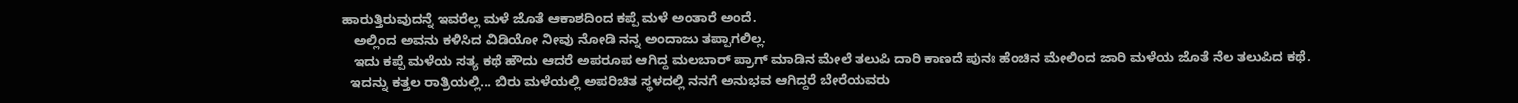ಹಾರುತ್ತಿರುವುದನ್ನೆ ಇವರೆಲ್ಲ ಮಳೆ ಜೊತೆ ಆಕಾಶದಿಂದ ಕಪ್ಪೆ ಮಳೆ ಅಂತಾರೆ ಅಂದೆ.
   ಅಲ್ಲಿಂದ ಅವನು ಕಳಿಸಿದ ವಿಡಿಯೋ ನೀವು ನೋಡಿ ನನ್ನ ಅಂದಾಜು ತಪ್ಪಾಗಲಿಲ್ಲ.
   ಇದು ಕಪ್ಪೆ ಮಳೆಯ ಸತ್ಯ ಕಥೆ ಹೌದು ಆದರೆ ಅಪರೂಪ ಆಗಿದ್ದ ಮಲಬಾರ್ ಪ್ರಾಗ್ ಮಾಡಿನ ಮೇಲೆ ತಲುಪಿ ದಾರಿ ಕಾಣದೆ ಪುನಃ ಹೆಂಚಿನ ಮೇಲಿಂದ ಜಾರಿ ಮಳೆಯ ಜೊತೆ ನೆಲ ತಲುಪಿದ ಕಥೆ.
  ಇದನ್ನು ಕತ್ತಲ ರಾತ್ರಿಯಲ್ಲಿ... ಬಿರು ಮಳೆಯಲ್ಲಿ ಅಪರಿಚಿತ ಸ್ಥಳದಲ್ಲಿ ನನಗೆ ಅನುಭವ ಆಗಿದ್ದರೆ ಬೇರೆಯವರು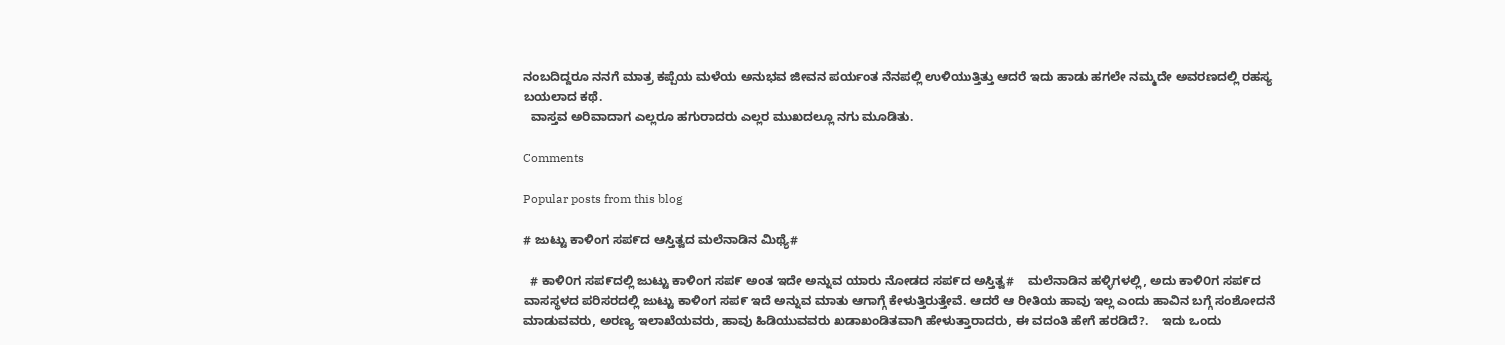ನಂಬದಿದ್ದರೂ ನನಗೆ ಮಾತ್ರ ಕಪ್ಪೆಯ ಮಳೆಯ ಅನುಭವ ಜೀವನ ಪರ್ಯಂತ ನೆನಪಲ್ಲಿ ಉಳಿಯುತ್ತಿತ್ತು ಆದರೆ ಇದು ಹಾಡು ಹಗಲೇ ನಮ್ಮದೇ ಅವರಣದಲ್ಲಿ ರಹಸ್ಯ ಬಯಲಾದ ಕಥೆ.
  ವಾಸ್ತವ ಅರಿವಾದಾಗ ಎಲ್ಲರೂ ಹಗುರಾದರು ಎಲ್ಲರ ಮುಖದಲ್ಲೂ ನಗು ಮೂಡಿತು.

Comments

Popular posts from this blog

# ಜುಟ್ಟು ಕಾಳಿಂಗ ಸಪ೯ದ ಆಸ್ತಿತ್ವದ ಮಲೆನಾಡಿನ ಮಿಥ್ಯೆ#

  # ಕಾಳಿ೦ಗ ಸಪ೯ದಲ್ಲಿ ಜುಟ್ಟು ಕಾಳಿಂಗ ಸಪ೯ ಅಂತ ಇದೇ ಅನ್ನುವ ಯಾರು ನೋಡದ ಸಪ೯ದ ಅಸ್ತಿತ್ವ#    ಮಲೆನಾಡಿನ ಹಳ್ಳಿಗಳಲ್ಲಿ, ಅದು ಕಾಳಿ೦ಗ ಸಪ೯ದ ವಾಸಸ್ಥಳದ ಪರಿಸರದಲ್ಲಿ ಜುಟ್ಟು ಕಾಳಿಂಗ ಸಪ೯ ಇದೆ ಅನ್ನುವ ಮಾತು ಆಗಾಗ್ಗೆ ಕೇಳುತ್ತಿರುತ್ತೇವೆ. ಆದರೆ ಆ ರೀತಿಯ ಹಾವು ಇಲ್ಲ ಎಂದು ಹಾವಿನ ಬಗ್ಗೆ ಸಂಶೋದನೆ ಮಾಡುವವರು, ಅರಣ್ಯ ಇಲಾಖೆಯವರು, ಹಾವು ಹಿಡಿಯುವವರು ಖಡಾಖಂಡಿತವಾಗಿ ಹೇಳುತ್ತಾರಾದರು, ಈ ವದಂತಿ ಹೇಗೆ ಹರಡಿದೆ?.    ಇದು ಒಂದು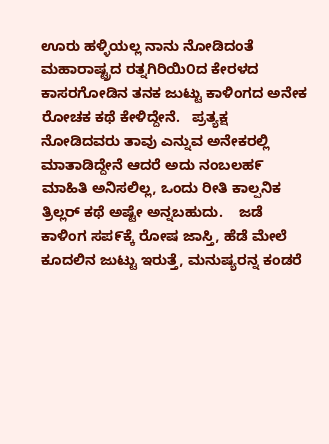ಊರು ಹಳ್ಳಿಯಲ್ಲ ನಾನು ನೋಡಿದಂತೆ ಮಹಾರಾಷ್ಟ್ರದ ರತ್ನಗಿರಿಯಿ೦ದ ಕೇರಳದ ಕಾಸರಗೋಡಿನ ತನಕ ಜುಟ್ಟು ಕಾಳಿಂಗದ ಅನೇಕ ರೋಚಕ ಕಥೆ ಕೇಳಿದ್ದೇನೆ.   ಪ್ರತ್ಯಕ್ಷ ನೋಡಿದವರು ತಾವು ಎನ್ನುವ ಅನೇಕರಲ್ಲಿ ಮಾತಾಡಿದ್ದೇನೆ ಆದರೆ ಅದು ನಂಬಲಹ೯ ಮಾಹಿತಿ ಅನಿಸಲಿಲ್ಲ, ಒಂದು ರೀತಿ ಕಾಲ್ಪನಿಕ ತ್ರಿಲ್ಲರ್ ಕಥೆ ಅಷ್ಟೇ ಅನ್ನಬಹುದು.    ಜಡೆ ಕಾಳಿಂಗ ಸಪ೯ಕ್ಕೆ ರೋಷ ಜಾಸ್ತಿ, ಹೆಡೆ ಮೇಲೆ ಕೂದಲಿನ ಜುಟ್ಟು ಇರುತ್ತೆ, ಮನುಷ್ಯರನ್ನ ಕಂಡರೆ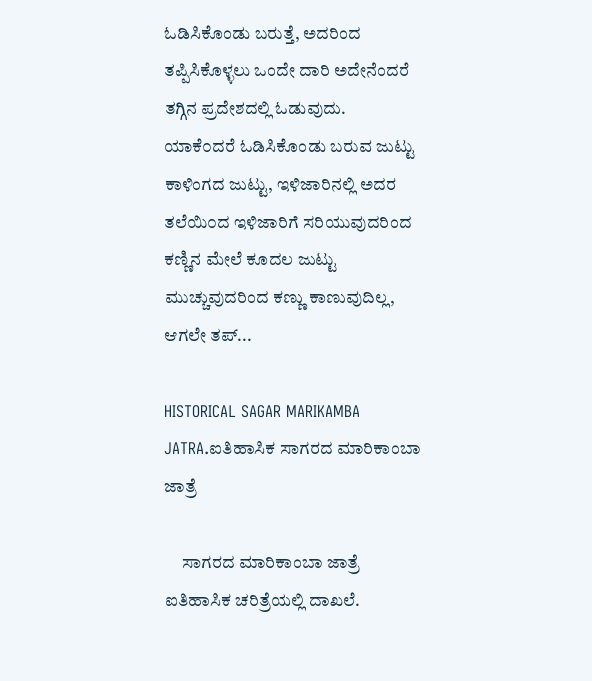ಓಡಿಸಿಕೊಂಡು ಬರುತ್ತೆ, ಅದರಿಂದ ತಪ್ಪಿಸಿಕೊಳ್ಳಲು ಒಂದೇ ದಾರಿ ಅದೇನೆಂದರೆ ತಗ್ಗಿನ ಪ್ರದೇಶದಲ್ಲಿ ಓಡುವುದು.     ಯಾಕೆ೦ದರೆ ಓಡಿಸಿಕೊಂಡು ಬರುವ ಜುಟ್ಟು ಕಾಳಿಂಗದ ಜುಟ್ಟು, ಇಳಿಜಾರಿನಲ್ಲಿ ಅದರ ತಲೆಯಿ೦ದ ಇಳಿಜಾರಿಗೆ ಸರಿಯುವುದರಿಂದ  ಕಣ್ಣಿನ ಮೇಲೆ ಕೂದಲ ಜುಟ್ಟು ಮುಚ್ಚುವುದರಿಂದ ಕಣ್ಣು ಕಾಣುವುದಿಲ್ಲ, ಆಗಲೇ ತಪ್...

HISTORICAL SAGAR MARIKAMBA JATRA.ಐತಿಹಾಸಿಕ ಸಾಗರದ ಮಾರಿಕಾಂಬಾ ಜಾತ್ರೆ

     ಸಾಗರದ ಮಾರಿಕಾಂಬಾ ಜಾತ್ರೆ ಐತಿಹಾಸಿಕ ಚರಿತ್ರೆಯಲ್ಲಿ ದಾಖಲೆ.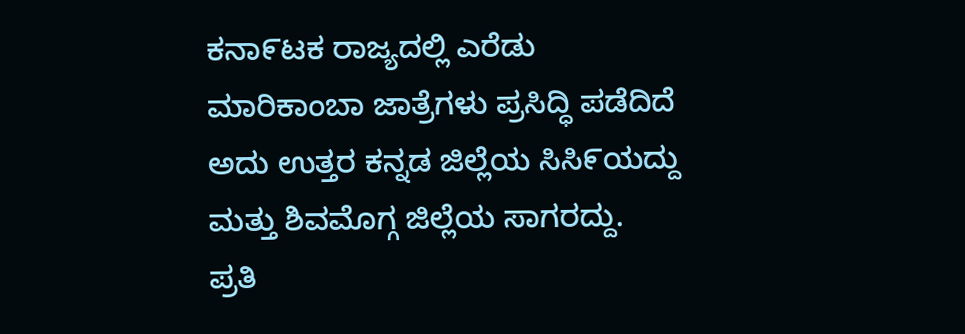ಕನಾ೯ಟಕ ರಾಜ್ಯದಲ್ಲಿ ಎರೆಡು ಮಾರಿಕಾಂಬಾ ಜಾತ್ರೆಗಳು ಪ್ರಸಿದ್ಧಿ ಪಡೆದಿದೆ ಅದು ಉತ್ತರ ಕನ್ನಡ ಜಿಲ್ಲೆಯ ಸಿಸಿ೯ಯದ್ದು ಮತ್ತು ಶಿವಮೊಗ್ಗ ಜಿಲ್ಲೆಯ ಸಾಗರದ್ದು.    ಪ್ರತಿ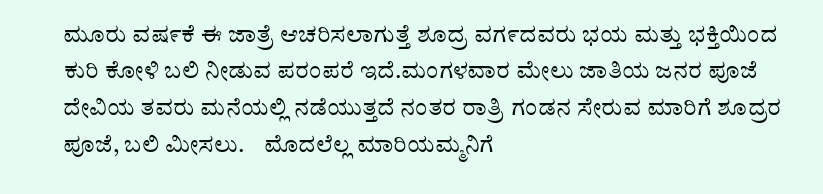ಮೂರು ವಷ೯ಕೆ ಈ ಜಾತ್ರೆ ಆಚರಿಸಲಾಗುತ್ತೆ ಶೂದ್ರ ವಗ೯ದವರು ಭಯ ಮತ್ತು ಭಕ್ತಿಯಿಂದ ಕುರಿ ಕೋಳಿ ಬಲಿ ನೀಡುವ ಪರಂಪರೆ ಇದೆ.ಮಂಗಳವಾರ ಮೇಲು ಜಾತಿಯ ಜನರ ಪೂಜೆ ದೇವಿಯ ತವರು ಮನೆಯಲ್ಲಿ ನಡೆಯುತ್ತದೆ ನಂತರ ರಾತ್ರಿ ಗಂಡನ ಸೇರುವ ಮಾರಿಗೆ ಶೂದ್ರರ ಪೂಜೆ, ಬಲಿ ಮೀಸಲು.    ಮೊದಲೆಲ್ಲ ಮಾರಿಯಮ್ಮನಿಗೆ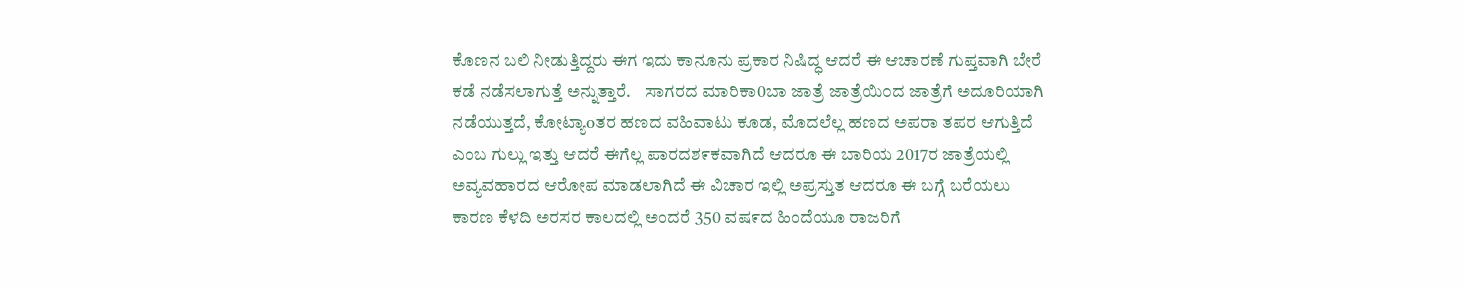ಕೊಣನ ಬಲಿ ನೀಡುತ್ತಿದ್ದರು ಈಗ ಇದು ಕಾನೂನು ಪ್ರಕಾರ ನಿಷಿದ್ಧ ಆದರೆ ಈ ಆಚಾರಣೆ ಗುಪ್ತವಾಗಿ ಬೇರೆ ಕಡೆ ನಡೆಸಲಾಗುತ್ತೆ ಅನ್ನುತ್ತಾರೆ.    ಸಾಗರದ ಮಾರಿಕಾ0ಬಾ ಜಾತ್ರೆ ಜಾತ್ರೆಯಿ೦ದ ಜಾತ್ರೆಗೆ ಅದೂರಿಯಾಗಿ ನಡೆಯುತ್ತದೆ, ಕೋಟ್ಯಾoತರ ಹಣದ ವಹಿವಾಟು ಕೂಡ, ಮೊದಲೆಲ್ಲ ಹಣದ ಅಪರಾ ತಪರ ಆಗುತ್ತಿದೆ ಎಂಬ ಗುಲ್ಲು ಇತ್ತು ಆದರೆ ಈಗೆಲ್ಲ ಪಾರದಶ೯ಕವಾಗಿದೆ ಆದರೂ ಈ ಬಾರಿಯ 2017ರ ಜಾತ್ರೆಯಲ್ಲಿ ಅವ್ಯವಹಾರದ ಆರೋಪ ಮಾಡಲಾಗಿದೆ ಈ ವಿಚಾರ ಇಲ್ಲಿ ಅಪ್ರಸ್ತುತ ಆದರೂ ಈ ಬಗ್ಗೆ ಬರೆಯಲು ಕಾರಣ ಕೆಳದಿ ಅರಸರ ಕಾಲದಲ್ಲಿ ಅಂದರೆ 350 ವಷ೯ದ ಹಿಂದೆಯೂ ರಾಜರಿಗೆ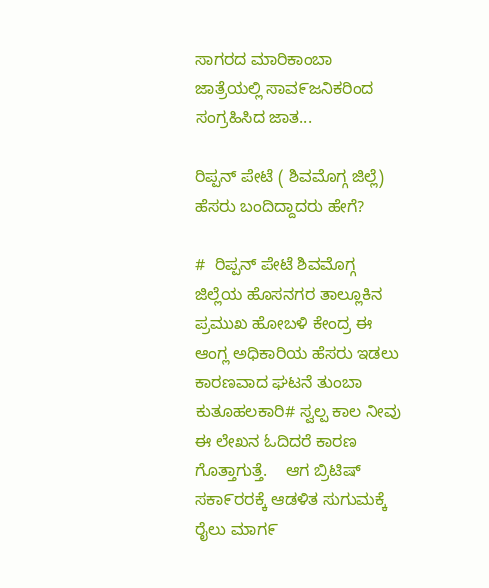ಸಾಗರದ ಮಾರಿಕಾಂಬಾ ಜಾತ್ರೆಯಲ್ಲಿ ಸಾವ೯ಜನಿಕರಿಂದ ಸಂಗ್ರಹಿಸಿದ ಜಾತ...

ರಿಪ್ಪನ್ ಪೇಟೆ ( ಶಿವಮೊಗ್ಗ ಜಿಲ್ಲೆ) ಹೆಸರು ಬಂದಿದ್ದಾದರು ಹೇಗೆ?

#  ರಿಪ್ಪನ್ ಪೇಟೆ ಶಿವಮೊಗ್ಗ ಜಿಲ್ಲೆಯ ಹೊಸನಗರ ತಾಲ್ಲೂಕಿನ ಪ್ರಮುಖ ಹೋಬಳಿ ಕೇಂದ್ರ ಈ ಆಂಗ್ಲ ಅಧಿಕಾರಿಯ ಹೆಸರು ಇಡಲು ಕಾರಣವಾದ ಘಟನೆ ತುಂಬಾ ಕುತೂಹಲಕಾರಿ# ಸ್ವಲ್ಪ ಕಾಲ ನೀವು ಈ ಲೇಖನ ಓದಿದರೆ ಕಾರಣ ಗೊತ್ತಾಗುತ್ತೆ.    ಆಗ ಬ್ರಿಟಿಷ್ ಸಕಾ೯ರರಕ್ಕೆ ಆಡಳಿತ ಸುಗುಮಕ್ಕೆ ರೈಲು ಮಾಗ೯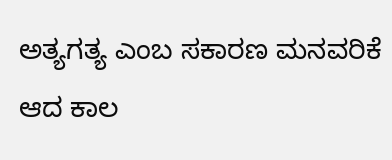ಅತ್ಯಗತ್ಯ ಎಂಬ ಸಕಾರಣ ಮನವರಿಕೆ ಆದ ಕಾಲ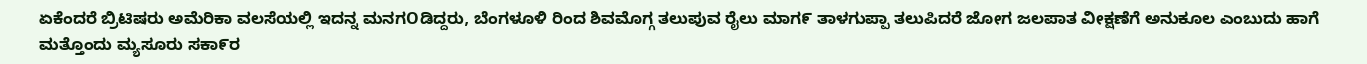ಏಕೆಂದರೆ ಬ್ರಿಟಿಷರು ಅಮೆರಿಕಾ ವಲಸೆಯಲ್ಲಿ ಇದನ್ನ ಮನಗOಡಿದ್ದರು, ಬೆಂಗಳೂಳಿ ರಿಂದ ಶಿವಮೊಗ್ಗ ತಲುಪುವ ರೈಲು ಮಾಗ೯ ತಾಳಗುಪ್ಪಾ ತಲುಪಿದರೆ ಜೋಗ ಜಲಪಾತ ವೀಕ್ಷಣೆಗೆ ಅನುಕೂಲ ಎಂಬುದು ಹಾಗೆ ಮತ್ತೊಂದು ಮ್ಯಸೂರು ಸಕಾ೯ರ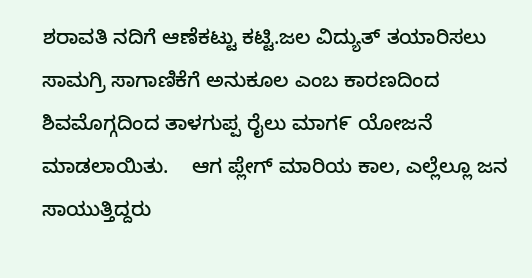ಶರಾವತಿ ನದಿಗೆ ಆಣೆಕಟ್ಟು ಕಟ್ಟಿ.ಜಲ ವಿದ್ಯುತ್ ತಯಾರಿಸಲು ಸಾಮಗ್ರಿ ಸಾಗಾಣಿಕೆಗೆ ಅನುಕೂಲ ಎಂಬ ಕಾರಣದಿಂದ ಶಿವಮೊಗ್ಗದಿಂದ ತಾಳಗುಪ್ಪ ರೈಲು ಮಾಗ೯ ಯೋಜನೆ ಮಾಡಲಾಯಿತು.    ಆಗ ಪ್ಲೇಗ್ ಮಾರಿಯ ಕಾಲ, ಎಲ್ಲೆಲ್ಲೂ ಜನ ಸಾಯುತ್ತಿದ್ದರು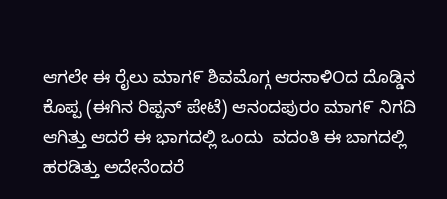ಆಗಲೇ ಈ ರೈಲು ಮಾಗ೯ ಶಿವಮೊಗ್ಗ ಆರಸಾಳಿOದ ದೊಡ್ಡಿನ ಕೊಪ್ಪ (ಈಗಿನ ರಿಪ್ಪನ್ ಪೇಟೆ) ಆನಂದಪುರಂ ಮಾಗ೯ ನಿಗದಿ ಆಗಿತ್ತು ಆದರೆ ಈ ಭಾಗದಲ್ಲಿ ಒಂದು  ವದಂತಿ ಈ ಬಾಗದಲ್ಲಿ ಹರಡಿತ್ತು ಅದೇನೆಂದರೆ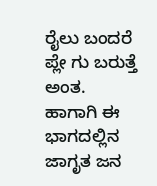ರೈಲು ಬಂದರೆ ಪ್ಲೇ ಗು ಬರುತ್ತೆ  ಅಂತ.    ಹಾಗಾಗಿ ಈ ಭಾಗದಲ್ಲಿನ ಜಾಗೃತ ಜನ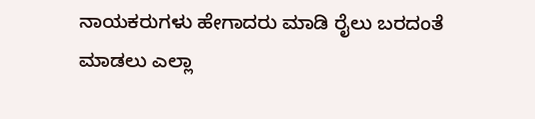ನಾಯಕರುಗಳು ಹೇಗಾದರು ಮಾಡಿ ರೈಲು ಬರದಂತೆ ಮಾಡಲು ಎಲ್ಲಾ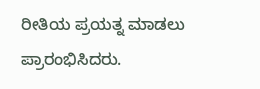ರೀತಿಯ ಪ್ರಯತ್ನ ಮಾಡಲು ಪ್ರಾರಂಭಿಸಿದರು.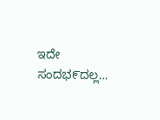ಇದೇ ಸಂದಭ೯ದಲ್ಲ...